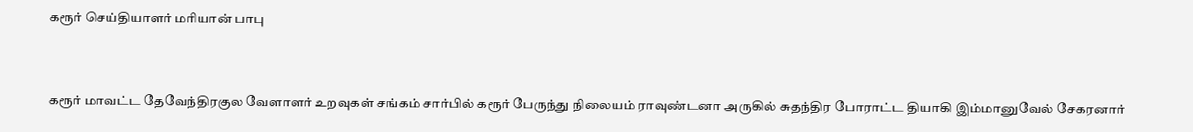கரூர் செய்தியாளர் மரியான் பாபு


கரூர் மாவட்ட தேவேந்திரகுல வேளாளர் உறவுகள் சங்கம் சார்பில் கரூர் பேருந்து நிலையம் ராவுண்டனா அருகில் சுதந்திர போராட்ட தியாகி இம்மானுவேல் சேகரனார்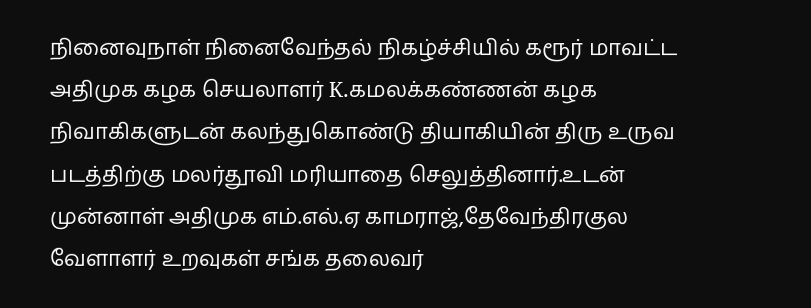நினைவுநாள் நினைவேந்தல் நிகழ்ச்சியில் கரூர் மாவட்ட அதிமுக கழக செயலாளர் K.கமலக்கண்ணன் கழக நிவாகிகளுடன் கலந்துகொண்டு தியாகியின் திரு உருவ படத்திற்கு மலர்தூவி மரியாதை செலுத்தினார்.உடன் முன்னாள் அதிமுக எம்.எல்.ஏ காமராஜ்,தேவேந்திரகுல வேளாளர் உறவுகள் சங்க தலைவர்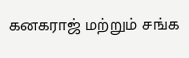கனகராஜ் மற்றும் சங்க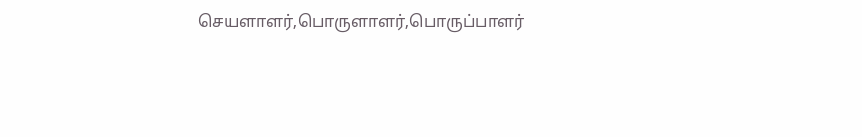செயளாளர்,பொருளாளர்,பொருப்பாளர்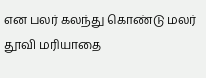என பலர் கலந்து கொண்டு மலர் தூவி மரியாதை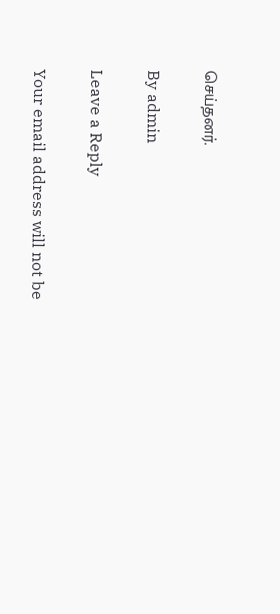செய்தனர்.

By admin

Leave a Reply

Your email address will not be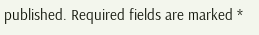published. Required fields are marked *